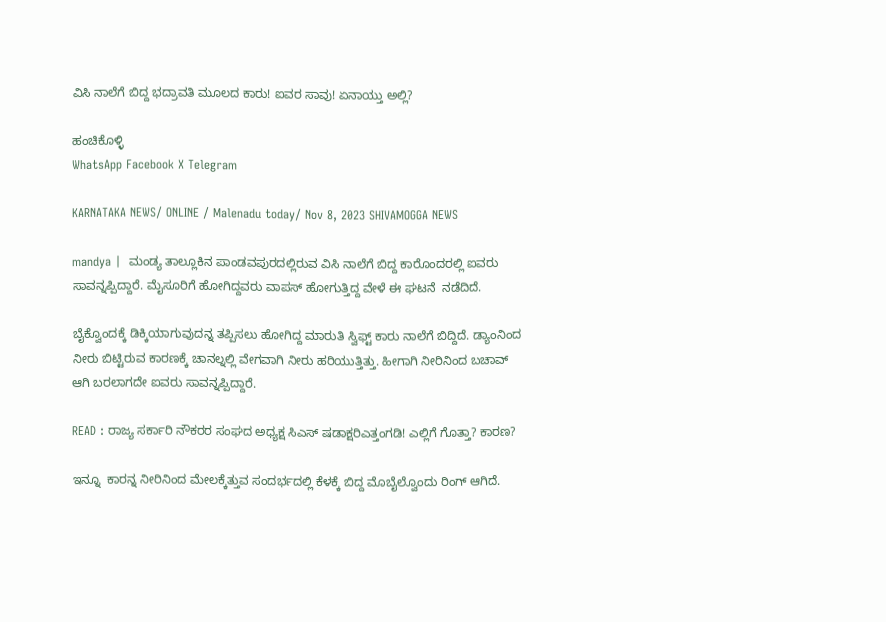ವಿಸಿ ನಾಲೆಗೆ ಬಿದ್ದ ಭದ್ರಾವತಿ ಮೂಲದ ಕಾರು! ಐವರ ಸಾವು! ಏನಾಯ್ತು ಅಲ್ಲಿ?

ಹಂಚಿಕೊಳ್ಳಿ
WhatsApp Facebook X Telegram

KARNATAKA NEWS/ ONLINE / Malenadu today/ Nov 8, 2023 SHIVAMOGGA NEWS

mandya |  ಮಂಡ್ಯ ತಾಲ್ಲೂಕಿನ ಪಾಂಡವಪುರದಲ್ಲಿರುವ ವಿಸಿ ನಾಲೆಗೆ ಬಿದ್ದ ಕಾರೊಂದರಲ್ಲಿ ಐವರು ಸಾವನ್ನಪ್ಪಿದ್ದಾರೆ. ಮೈಸೂರಿಗೆ ಹೋಗಿದ್ದವರು ವಾಪಸ್ ಹೋಗುತ್ತಿದ್ದ ವೇಳೆ ಈ ಘಟನೆ  ನಡೆದಿದೆ.

ಬೈಕ್ವೊಂದಕ್ಕೆ ಡಿಕ್ಕಿಯಾಗುವುದನ್ನ ತಪ್ಪಿಸಲು ಹೋಗಿದ್ದ ಮಾರುತಿ ಸ್ವಿಫ್ಟ್ ಕಾರು ನಾಲೆಗೆ ಬಿದ್ದಿದೆ. ಡ್ಯಾಂನಿಂದ ನೀರು ಬಿಟ್ಟಿರುವ ಕಾರಣಕ್ಕೆ ಚಾನಲ್ನಲ್ಲಿ ವೇಗವಾಗಿ ನೀರು ಹರಿಯುತ್ತಿತ್ತು. ಹೀಗಾಗಿ ನೀರಿನಿಂದ ಬಚಾವ್ ಆಗಿ ಬರಲಾಗದೇ ಐವರು ಸಾವನ್ನಪ್ಪಿದ್ದಾರೆ.

READ : ರಾಜ್ಯ ಸರ್ಕಾರಿ ನೌಕರರ ಸಂಘದ ಅಧ್ಯಕ್ಷ ಸಿಎಸ್ ಷಡಾಕ್ಷರಿಎತ್ತಂಗಡಿ! ಎಲ್ಲಿಗೆ ಗೊತ್ತಾ? ಕಾರಣ?

ಇನ್ನೂ  ಕಾರನ್ನ ನೀರಿನಿಂದ ಮೇಲಕ್ಕೆತ್ತುವ ಸಂದರ್ಭದಲ್ಲಿ ಕೆಳಕ್ಕೆ ಬಿದ್ದ ಮೊಬೈಲ್ವೊಂದು ರಿಂಗ್ ಆಗಿದೆ.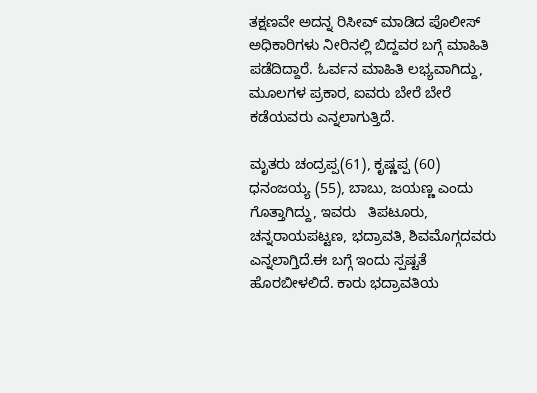ತಕ್ಷಣವೇ ಅದನ್ನ ರಿಸೀವ್ ಮಾಡಿದ ಪೊಲೀಸ್ ಅಧಿಕಾರಿಗಳು ನೀರಿನಲ್ಲಿ ಬಿದ್ದವರ ಬಗ್ಗೆ ಮಾಹಿತಿ ಪಡೆದಿದ್ದಾರೆ. ಓರ್ವನ ಮಾಹಿತಿ ಲಭ್ಯವಾಗಿದ್ದು, ಮೂಲಗಳ ಪ್ರಕಾರ, ಐವರು ಬೇರೆ ಬೇರೆ ಕಡೆಯವರು ಎನ್ನಲಾಗುತ್ತಿದೆ.

ಮೃತರು ಚಂದ್ರಪ್ಪ(61), ಕೃಷ್ಣಪ್ಪ (60) ಧನಂಜಯ್ಯ (55), ಬಾಬು, ಜಯಣ್ಣ ಎಂದು ಗೊತ್ತಾಗಿದ್ದು, ಇವರು   ತಿಪಟೂರು, ಚನ್ನರಾಯಪಟ್ಟಣ, ಭದ್ರಾವತಿ, ಶಿವಮೊಗ್ಗದವರು ಎನ್ನಲಾಗ್ತಿದೆ.ಈ ಬಗ್ಗೆ ಇಂದು ಸ್ಪಷ್ಟತೆ ಹೊರಬೀಳಲಿದೆ. ಕಾರು ಭದ್ರಾವತಿಯ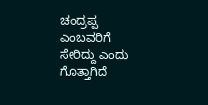ಚಂದ್ರಪ್ಪ ಎಂಬವರಿಗೆ ಸೇರಿದ್ದು ಎಂದು ಗೊತ್ತಾಗಿದೆ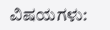ವಿಷಯಗಳು: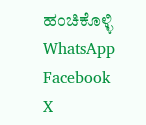ಹಂಚಿಕೊಳ್ಳಿ
WhatsApp Facebook X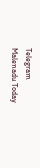Telegram
Malenadu Today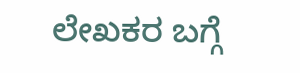ಲೇಖಕರ ಬಗ್ಗೆ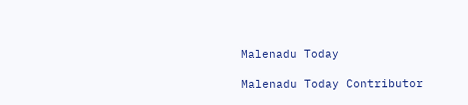Malenadu Today

Malenadu Today Contributor